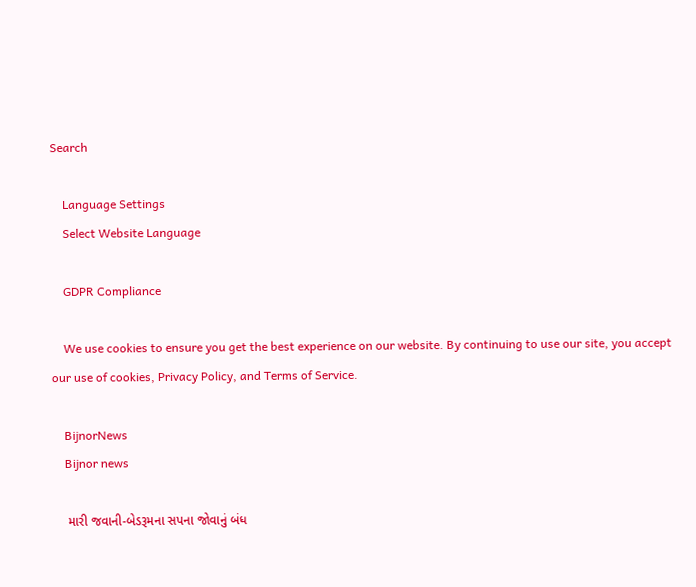Search

    Language Settings
    Select Website Language

    GDPR Compliance

    We use cookies to ensure you get the best experience on our website. By continuing to use our site, you accept our use of cookies, Privacy Policy, and Terms of Service.

    BijnorNews
    Bijnor news

    મારી જવાની-બેડરૂમના સપના જોવાનું બંધ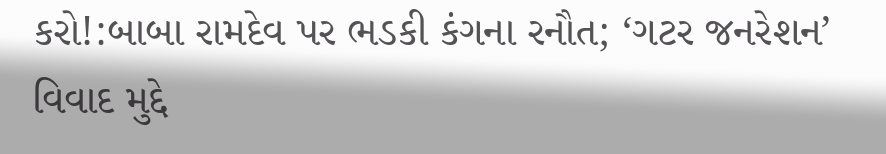કરો!:બાબા રામદેવ પર ભડકી કંગના રનૌત; ‘ગટર જનરેશન’ વિવાદ મુદ્દે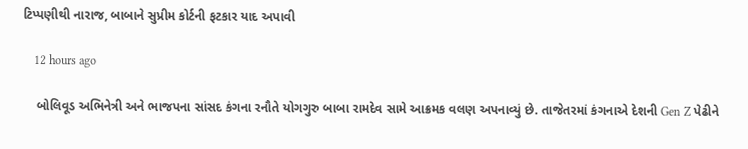ટિપ્પણીથી નારાજ, બાબાને સુપ્રીમ કોર્ટની ફટકાર યાદ અપાવી

    12 hours ago

    બોલિવૂડ અભિનેત્રી અને ભાજપના સાંસદ કંગના રનૌતે યોગગુરુ બાબા રામદેવ સામે આક્રમક વલણ અપનાવ્યું છે. તાજેતરમાં કંગનાએ દેશની Gen Z પેઢીને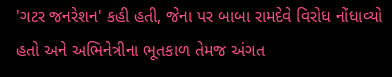'ગટર જનરેશન' કહી હતી, જેના પર બાબા રામદેવે વિરોધ નોંધાવ્યો હતો અને અભિનેત્રીના ભૂતકાળ તેમજ અંગત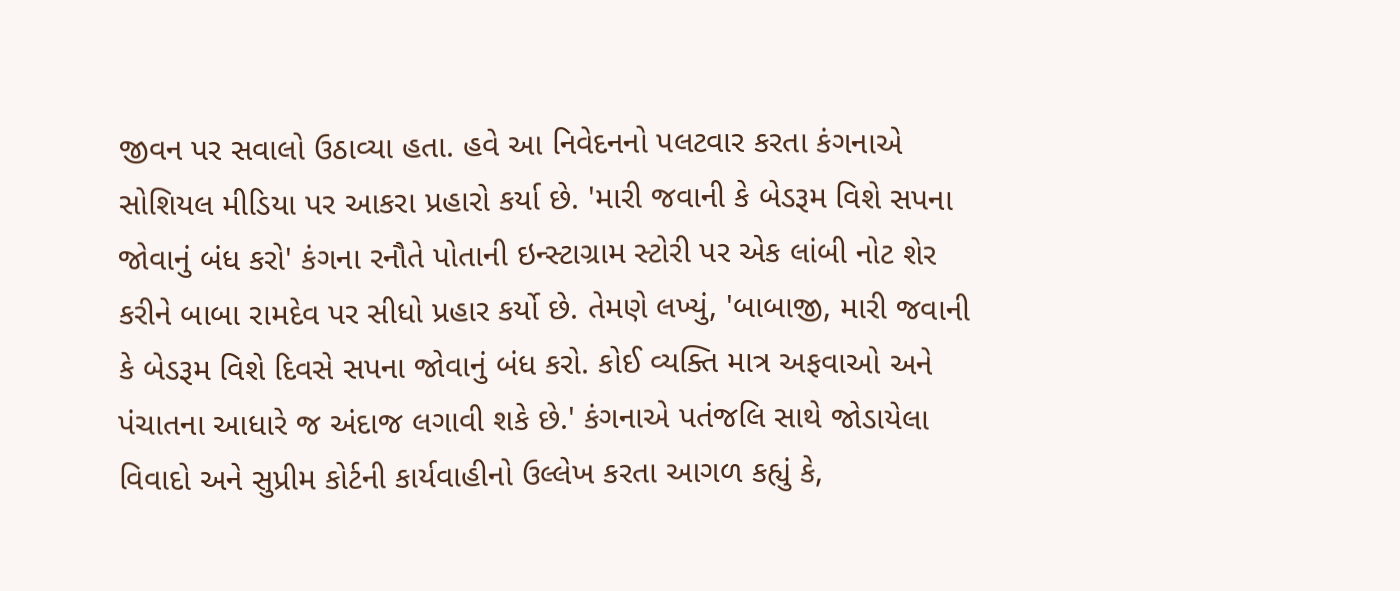જીવન પર સવાલો ઉઠાવ્યા હતા. હવે આ નિવેદનનો પલટવાર કરતા કંગનાએ સોશિયલ મીડિયા પર આકરા પ્રહારો કર્યા છે. 'મારી જવાની કે બેડરૂમ વિશે સપના જોવાનું બંધ કરો' કંગના રનૌતે પોતાની ઇન્સ્ટાગ્રામ સ્ટોરી પર એક લાંબી નોટ શેર કરીને બાબા રામદેવ પર સીધો પ્રહાર કર્યો છે. તેમણે લખ્યું, 'બાબાજી, મારી જવાની કે બેડરૂમ વિશે દિવસે સપના જોવાનું બંધ કરો. કોઈ વ્યક્તિ માત્ર અફવાઓ અને પંચાતના આધારે જ અંદાજ લગાવી શકે છે.' કંગનાએ પતંજલિ સાથે જોડાયેલા વિવાદો અને સુપ્રીમ કોર્ટની કાર્યવાહીનો ઉલ્લેખ કરતા આગળ કહ્યું કે,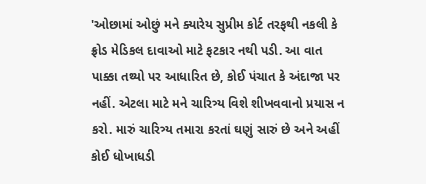'ઓછામાં ઓછું મને ક્યારેય સુપ્રીમ કોર્ટ તરફથી નકલી કે ફ્રોડ મેડિકલ દાવાઓ માટે ફટકાર નથી પડી. આ વાત પાક્કા તથ્યો પર આધારિત છે, કોઈ પંચાત કે અંદાજા પર નહીં. એટલા માટે મને ચારિત્ર્ય વિશે શીખવવાનો પ્રયાસ ન કરો. મારું ચારિત્ર્ય તમારા કરતાં ઘણું સારું છે અને અહીં કોઈ ધોખાધડી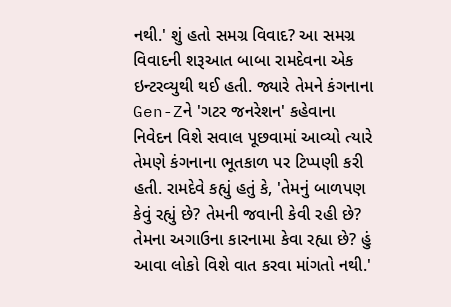નથી.' શું હતો સમગ્ર વિવાદ? આ સમગ્ર વિવાદની શરૂઆત બાબા રામદેવના એક ઇન્ટરવ્યુથી થઈ હતી. જ્યારે તેમને કંગનાના Gen-Zને 'ગટર જનરેશન' કહેવાના નિવેદન વિશે સવાલ પૂછવામાં આવ્યો ત્યારે તેમણે કંગનાના ભૂતકાળ પર ટિપ્પણી કરી હતી. રામદેવે કહ્યું હતું કે, 'તેમનું બાળપણ કેવું રહ્યું છે? તેમની જવાની કેવી રહી છે? તેમના અગાઉના કારનામા કેવા રહ્યા છે? હું આવા લોકો વિશે વાત કરવા માંગતો નથી.'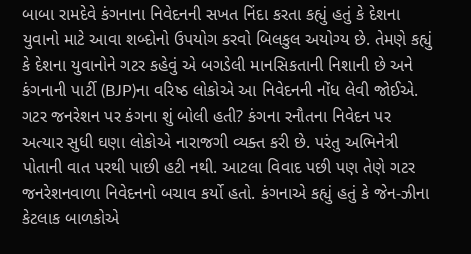બાબા રામદેવે કંગનાના નિવેદનની સખત નિંદા કરતા કહ્યું હતું કે દેશના યુવાનો માટે આવા શબ્દોનો ઉપયોગ કરવો બિલકુલ અયોગ્ય છે. તેમણે કહ્યું કે દેશના યુવાનોને ગટર કહેવું એ બગડેલી માનસિકતાની નિશાની છે અને કંગનાની પાર્ટી (BJP)ના વરિષ્ઠ લોકોએ આ નિવેદનની નોંધ લેવી જોઈએ. ગટર જનરેશન પર કંગના શું બોલી હતી? કંગના રનૌતના નિવેદન પર અત્યાર સુધી ઘણા લોકોએ નારાજગી વ્યક્ત કરી છે. પરંતુ અભિનેત્રી પોતાની વાત પરથી પાછી હટી નથી. આટલા વિવાદ પછી પણ તેણે ગટર જનરેશનવાળા નિવેદનનો બચાવ કર્યો હતો. કંગનાએ કહ્યું હતું કે જેન-ઝીના કેટલાક બાળકોએ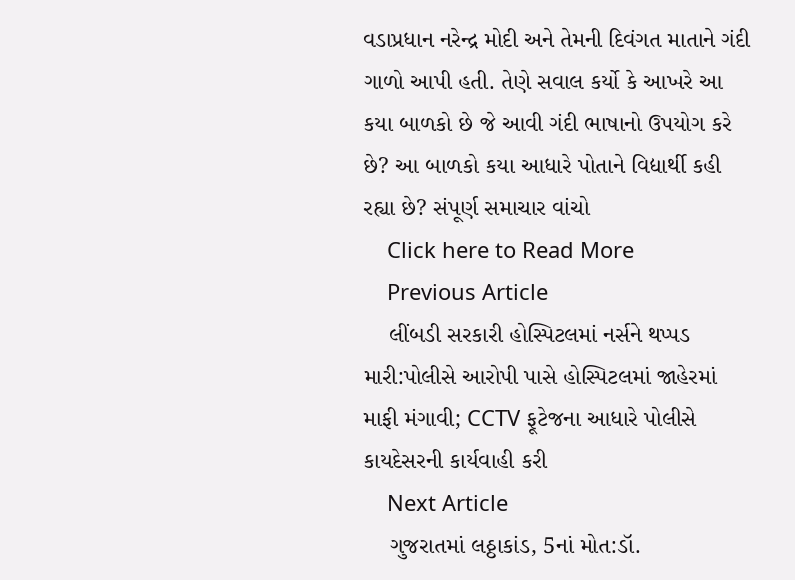વડાપ્રધાન નરેન્દ્ર મોદી અને તેમની દિવંગત માતાને ગંદી ગાળો આપી હતી. તેણે સવાલ કર્યો કે આખરે આ કયા બાળકો છે જે આવી ગંદી ભાષાનો ઉપયોગ કરે છે? આ બાળકો કયા આધારે પોતાને વિદ્યાર્થી કહી રહ્યા છે? સંપૂર્ણ સમાચાર વાંચો
    Click here to Read More
    Previous Article
    લીંબડી સરકારી હોસ્પિટલમાં નર્સને થપ્પડ મારી:પોલીસે આરોપી પાસે હોસ્પિટલમાં જાહેરમાં માફી મંગાવી; CCTV ફૂટેજના આધારે પોલીસે કાયદેસરની કાર્યવાહી કરી
    Next Article
    ગુજરાતમાં લઠ્ઠાકાંડ, 5નાં મોત:ડૉ.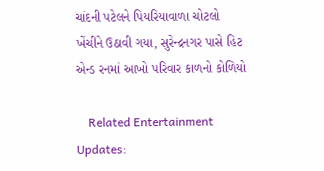ચાંદની પટેલને પિયરિયાવાળા ચોટલો ખેંચીને ઉઠાવી ગયા, સુરેન્દ્રનગર પાસે હિટ એન્ડ રનમાં આખો પરિવાર કાળનો કોળિયો

    Related Entertainment Updates: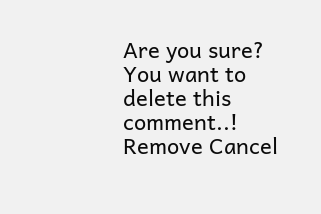Are you sure? You want to delete this comment..! Remove Cancel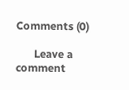Comments (0)

      Leave a comment